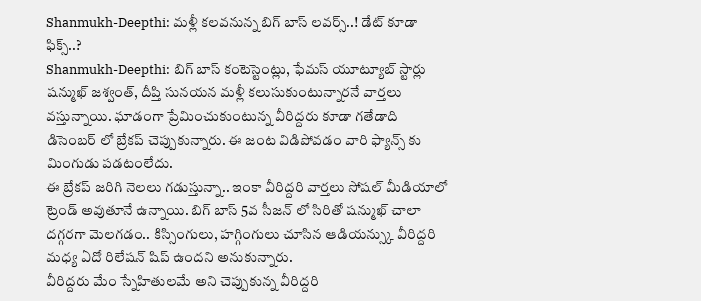Shanmukh-Deepthi: మళ్లీ కలవనున్న బిగ్ బాస్ లవర్స్..! డేట్ కూడా ఫిక్స్..?
Shanmukh-Deepthi: బిగ్ బాస్ కంటెస్టెంట్లు, ఫేమస్ యూట్యూబ్ స్టార్లు షన్ముఖ్ జశ్వంత్, దీప్తి సునయన మళ్లీ కలుసుకుంటున్నారనే వార్తలు వస్తున్నాయి. ఘాడంగా ప్రేమించుకుంటున్న వీరిద్దరు కూడా గతేడాది డిసెంబర్ లో బ్రేకప్ చెప్పుకున్నారు. ఈ జంట విడిపోవడం వారి ఫ్యాన్స్ కు మింగుడు పడటంలేదు.
ఈ బ్రేకప్ జరిగి నెలలు గడుస్తున్నా.. ఇంకా వీరిద్దరి వార్తలు సోషల్ మీడియాలో ట్రెండ్ అవుతూనే ఉన్నాయి. బిగ్ బాస్ 5వ సీజన్ లో సిరితో షన్ముఖ్ చాలా దగ్గరగా మెలగడం.. కిస్సింగులు, హగ్గింగులు చూసిన ఆడియన్స్కు వీరిద్దరి మధ్య ఏదో రిలేషన్ షిప్ ఉందని అనుకున్నారు.
వీరిద్దరు మేం స్నేహితులమే అని చెప్పుకున్న వీరిద్దరి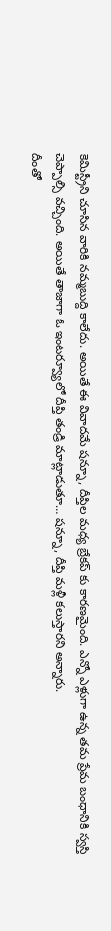కెమిస్ట్రీని చూసిన వారికి నమ్మబుద్ది కాలేదు. అయితే ఈ వివాదమే షన్నూ, దీప్తిల మధ్య బ్రేకప్ కు కారణమైంది. ఎన్నో ఎళ్లుగా ఉన్న తమ ప్రేమ బంధానికి స్వస్తి చెప్పాల్సి వచ్చింది. అయితే తాజాగా ఓ ఇంటర్వ్యూలో దీప్తి తండ్రి మాట్లాడుతూ… షన్నూ, దీప్తి మళ్లీ కలుస్తారని అన్నారు.
దీంతో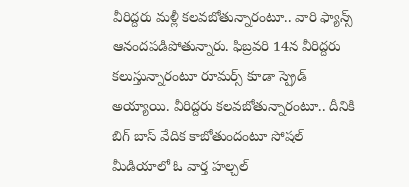వీరిద్దరు మళ్లీ కలవబోతున్నారంటూ.. వారి ఫ్యాన్స్ ఆనందపడిపోతున్నారు. ఫిబ్రవరి 14న వీరిద్దరు కలుస్తున్నారంటూ రూమర్స్ కూడా స్ప్రెడ్ అయ్యాయి. వీరిద్దరు కలవబోతున్నారంటూ.. దీనికి బిగ్ బాస్ వేదిక కాబోతుందంటూ సోషల్ మీడియాలో ఓ వార్త హల్చల్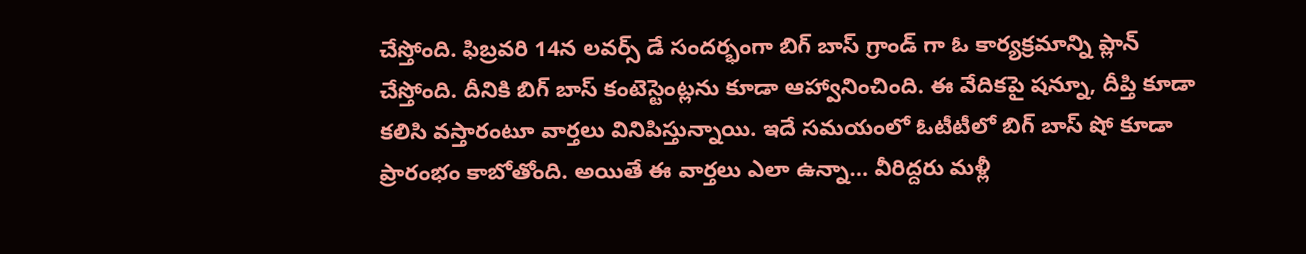చేస్తోంది. ఫిబ్రవరి 14న లవర్స్ డే సందర్భంగా బిగ్ బాస్ గ్రాండ్ గా ఓ కార్యక్రమాన్ని ప్లాన్ చేస్తోంది. దీనికి బిగ్ బాస్ కంటెస్టెంట్లను కూడా ఆహ్వానించింది. ఈ వేదికపై షన్నూ, దీప్తి కూడా కలిసి వస్తారంటూ వార్తలు వినిపిస్తున్నాయి. ఇదే సమయంలో ఓటీటీలో బిగ్ బాస్ షో కూడా ప్రారంభం కాబోతోంది. అయితే ఈ వార్తలు ఎలా ఉన్నా… వీరిద్దరు మళ్లీ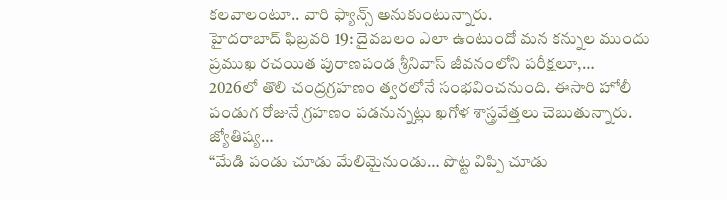కలవాలంటూ.. వారి ఫ్యాన్స్ అనుకుంటున్నారు.
హైదరాబాద్ ఫిబ్రవరి 19: దైవబలం ఎలా ఉంటుందో మన కన్నుల ముందు ప్రముఖ రచయిత పురాణపండ శ్రీనివాస్ జీవనంలోని పరీక్షలూ,…
2026లో తొలి చంద్రగ్రహణం త్వరలోనే సంభవించనుంది. ఈసారి హోలీ పండుగ రోజునే గ్రహణం పడనున్నట్లు ఖగోళ శాస్త్రవేత్తలు చెబుతున్నారు. జ్యోతిష్య…
“మేడి పండు చూడు మేలిమైనుండు… పొట్ట విప్పి చూడు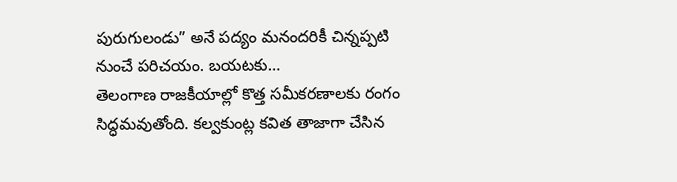పురుగులండు” అనే పద్యం మనందరికీ చిన్నప్పటి నుంచే పరిచయం. బయటకు…
తెలంగాణ రాజకీయాల్లో కొత్త సమీకరణాలకు రంగం సిద్ధమవుతోంది. కల్వకుంట్ల కవిత తాజాగా చేసిన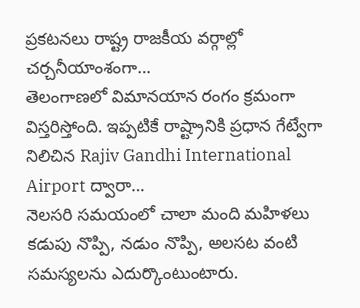ప్రకటనలు రాష్ట్ర రాజకీయ వర్గాల్లో చర్చనీయాంశంగా…
తెలంగాణలో విమానయాన రంగం క్రమంగా విస్తరిస్తోంది. ఇప్పటికే రాష్ట్రానికి ప్రధాన గేట్వేగా నిలిచిన Rajiv Gandhi International Airport ద్వారా…
నెలసరి సమయంలో చాలా మంది మహిళలు కడుపు నొప్పి, నడుం నొప్పి, అలసట వంటి సమస్యలను ఎదుర్కొంటుంటారు.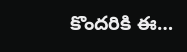కొందరికి ఈ…